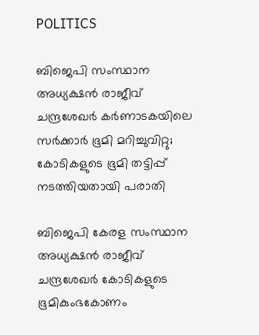POLITICS

ബിജെപി സംസ്ഥാന അധ്യക്ഷന്‍ രാജീവ് ചന്ദ്രശേഖര്‍ കര്‍ണാടകയിലെ സര്‍ക്കാര്‍ ഭൂമി മറിച്ചുവിറ്റു; കോടികളുടെ ഭൂമി തട്ടിപ്പ് നടത്തിയതായി പരാതി

ബിജെപി കേരള സംസ്ഥാന അധ്യക്ഷന്‍ രാജീവ് ചന്ദ്രശേഖര്‍ കോടികളുടെ ഭൂമികുംഭകോണം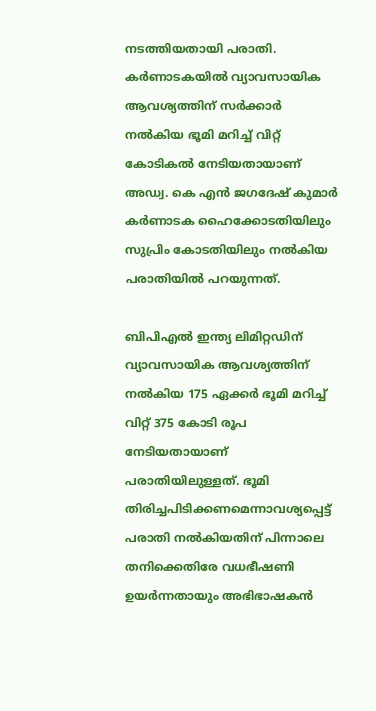നടത്തിയതായി പരാതി. കര്‍ണാടകയില്‍ വ്യാവസായിക ആവശ്യത്തിന് സര്‍ക്കാര്‍ നല്‍കിയ ഭൂമി മറിച്ച് വിറ്റ് കോടികല്‍ നേടിയതായാണ് അഡ്വ. കെ എന്‍ ജഗദേഷ് കുമാര്‍ കര്‍ണാടക ഹൈക്കോടതിയിലും സുപ്രിം കോടതിയിലും നല്‍കിയ പരാതിയില്‍ പറയുന്നത്.

ബിപിഎല്‍ ഇന്ത്യ ലിമിറ്റഡിന് വ്യാവസായിക ആവശ്യത്തിന് നല്‍കിയ 175 ഏക്കര്‍ ഭൂമി മറിച്ച് വിറ്റ് 375 കോടി രൂപ നേടിയതായാണ് പരാതിയിലുള്ളത്. ഭൂമി തിരിച്ചപിടിക്കണമെന്നാവശ്യപ്പെട്ട് പരാതി നല്‍കിയതിന് പിന്നാലെ തനിക്കെതിരേ വധഭീഷണി ഉയര്‍ന്നതായും അഭിഭാഷകന്‍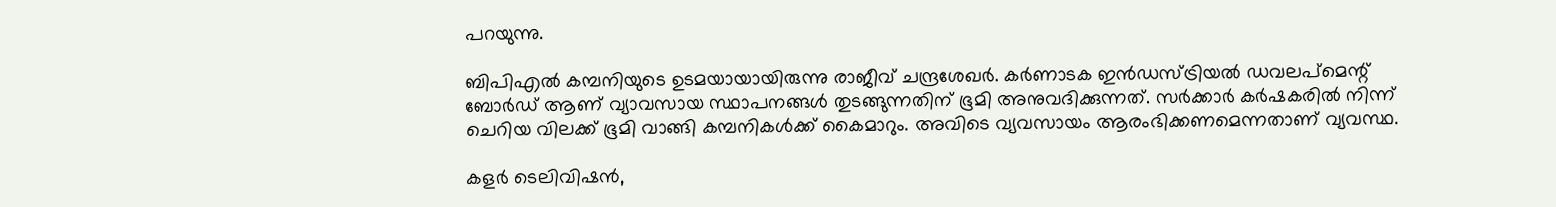പറയുന്നു.

ബിപിഎല്‍ കമ്പനിയുടെ ഉടമയായായിരുന്നു രാജീവ് ചന്ദ്രശേഖര്‍. കര്‍ണാടക ഇന്‍ഡസ്ട്രിയല്‍ ഡവലപ്‌മെന്റ് ബോര്‍ഡ് ആണ് വ്യാവസായ സ്ഥാപനങ്ങള്‍ തുടങ്ങുന്നതിന് ഭൂമി അനുവദിക്കുന്നത്. സര്‍ക്കാര്‍ കര്‍ഷകരില്‍ നിന്ന് ചെറിയ വിലക്ക് ഭൂമി വാങ്ങി കമ്പനികള്‍ക്ക് കൈമാറും. അവിടെ വ്യവസായം ആരംഭിക്കണമെന്നതാണ് വ്യവസ്ഥ.

കളര്‍ ടെലിവിഷന്‍,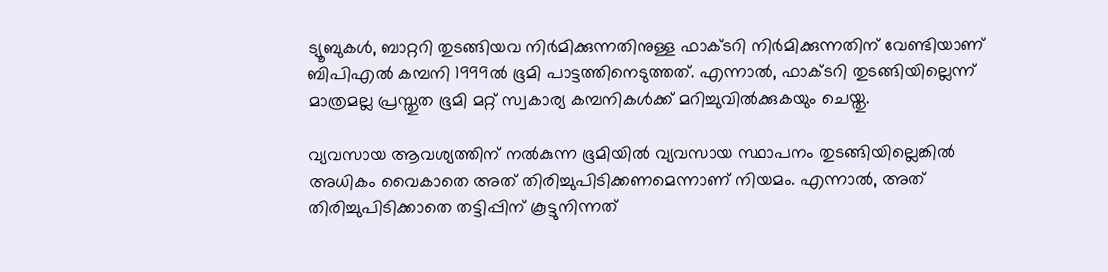ട്യൂബുകള്‍, ബാറ്ററി തുടങ്ങിയവ നിര്‍മിക്കുന്നതിനുള്ള ഫാക്ടറി നിര്‍മിക്കുന്നതിന് വേണ്ടിയാണ് ബിപിഎല്‍ കമ്പനി 1999ല്‍ ഭൂമി പാട്ടത്തിനെടുത്തത്. എന്നാല്‍, ഫാക്ടറി തുടങ്ങിയില്ലെന്ന് മാത്രമല്ല പ്രസ്തുത ഭൂമി മറ്റ് സ്വകാര്യ കമ്പനികള്‍ക്ക് മറിച്ചുവില്‍ക്കുകയും ചെയ്തു.

വ്യവസായ ആവശ്യത്തിന് നല്‍കുന്ന ഭൂമിയില്‍ വ്യവസായ സ്ഥാപനം തുടങ്ങിയില്ലെങ്കില്‍ അധികം വൈകാതെ അത് തിരിച്ചുപിടിക്കണമെന്നാണ് നിയമം. എന്നാല്‍, അത് തിരിച്ചുപിടിക്കാതെ തട്ടിപ്പിന് കൂട്ടുനിന്നത്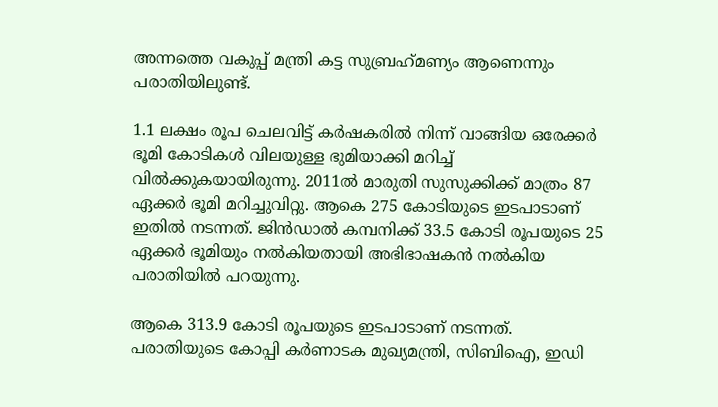അന്നത്തെ വകുപ്പ് മന്ത്രി കട്ട സുബ്രഹ്‌മണ്യം ആണെന്നും പരാതിയിലുണ്ട്.

1.1 ലക്ഷം രൂപ ചെലവിട്ട് കര്‍ഷകരില്‍ നിന്ന് വാങ്ങിയ ഒരേക്കര്‍ ഭൂമി കോടികള്‍ വിലയുള്ള ഭുമിയാക്കി മറിച്ച് വില്‍ക്കുകയായിരുന്നു. 2011ല്‍ മാരുതി സുസുക്കിക്ക് മാത്രം 87 ഏക്കര്‍ ഭൂമി മറിച്ചുവിറ്റു. ആകെ 275 കോടിയുടെ ഇടപാടാണ് ഇതില്‍ നടന്നത്. ജിന്‍ഡാല്‍ കമ്പനിക്ക് 33.5 കോടി രൂപയുടെ 25 ഏക്കര്‍ ഭൂമിയും നല്‍കിയതായി അഭിഭാഷകന്‍ നല്‍കിയ പരാതിയില്‍ പറയുന്നു.

ആകെ 313.9 കോടി രൂപയുടെ ഇടപാടാണ് നടന്നത്. പരാതിയുടെ കോപ്പി കര്‍ണാടക മുഖ്യമന്ത്രി, സിബിഐ, ഇഡി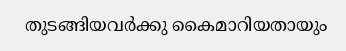തുടങ്ങിയവര്‍ക്കു കൈമാറിയതായും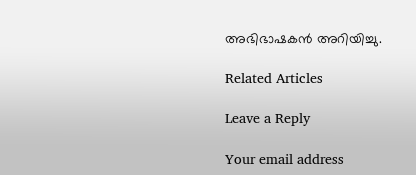അഭിഭാഷകന്‍ അറിയിച്ചു.

Related Articles

Leave a Reply

Your email address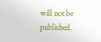will not be published.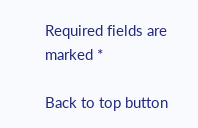Required fields are marked *

Back to top button